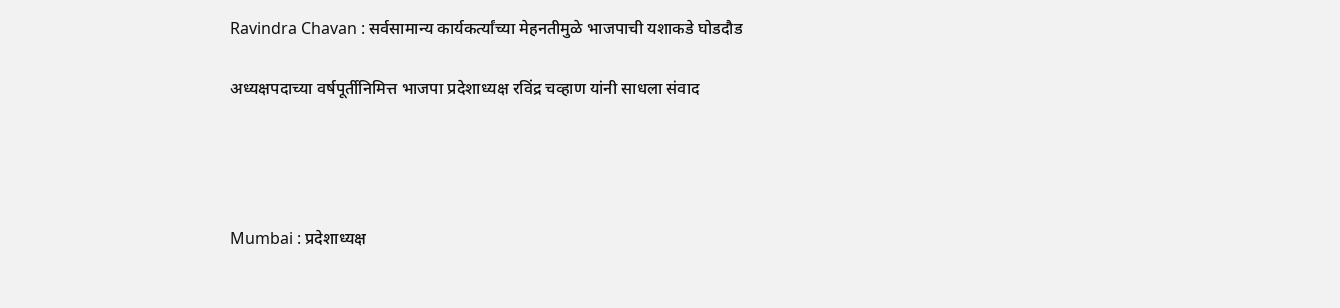Ravindra Chavan : सर्वसामान्य कार्यकर्त्यांच्या मेहनतीमुळे भाजपाची यशाकडे घोडदौड

अध्यक्षपदाच्या वर्षपूर्तीनिमित्त भाजपा प्रदेशाध्यक्ष रविंद्र चव्हाण यांनी साधला संवाद




Mumbai : प्रदेशाध्यक्ष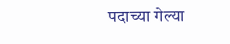पदाच्या गेल्या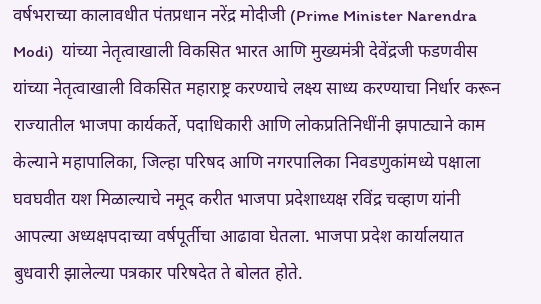वर्षभराच्या कालावधीत पंतप्रधान नरेंद्र मोदीजी (Prime Minister Narendra Modi)  यांच्या नेतृत्वाखाली विकसित भारत आणि मुख्यमंत्री देवेंद्रजी फडणवीस यांच्या नेतृत्वाखाली विकसित महाराष्ट्र करण्याचे लक्ष्य साध्य करण्याचा निर्धार करून राज्यातील भाजपा कार्यकर्ते, पदाधिकारी आणि लोकप्रतिनिधींनी झपाट्याने काम केल्याने महापालिका, जिल्हा परिषद आणि नगरपालिका निवडणुकांमध्ये पक्षाला घवघवीत यश मिळाल्याचे नमूद करीत भाजपा प्रदेशाध्यक्ष रविंद्र चव्हाण यांनी आपल्या अध्यक्षपदाच्या वर्षपूर्तीचा आढावा घेतला. भाजपा प्रदेश कार्यालयात बुधवारी झालेल्या पत्रकार परिषदेत ते बोलत होते.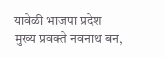यावेळी भाजपा प्रदेश मुख्य प्रवक्ते नवनाथ बन,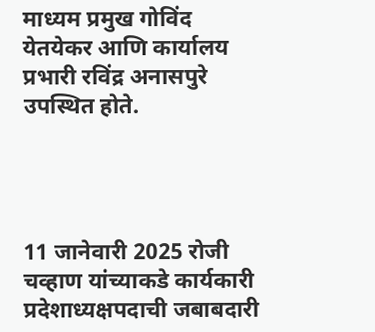माध्यम प्रमुख गोविंद येतयेकर आणि कार्यालय प्रभारी रविंद्र अनासपुरे उपस्थित होते.




11 जानेवारी 2025 रोजी चव्हाण यांच्याकडे कार्यकारी प्रदेशाध्यक्षपदाची जबाबदारी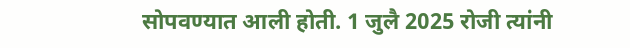सोपवण्यात आली होती. 1 जुलै 2025 रोजी त्यांनी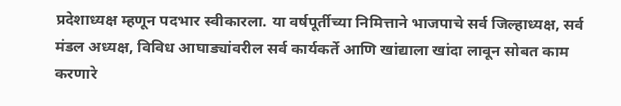प्रदेशाध्यक्ष म्हणून पदभार स्वीकारला. या वर्षपूर्तीच्या निमित्ताने भाजपाचे सर्व जिल्हाध्यक्ष, सर्व मंडल अध्यक्ष, विविध आघाड्यांवरील सर्व कार्यकर्ते आणि खांद्याला खांदा लावून सोबत काम करणारे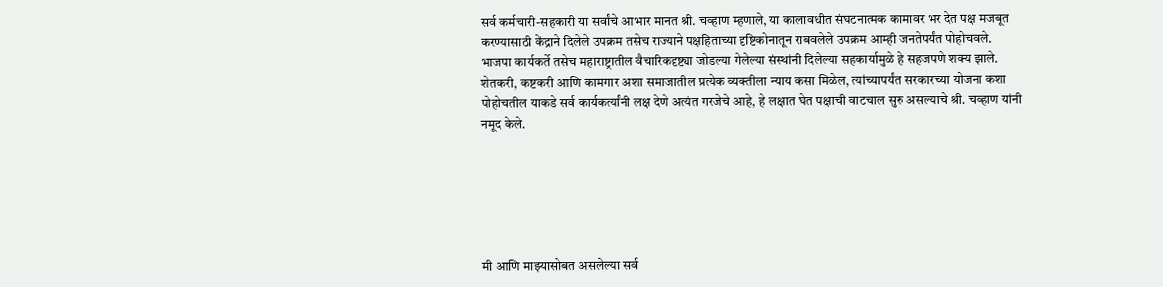सर्व कर्मचारी-सहकारी या सर्वांचे आभार मानत श्री. चव्हाण म्हणाले, या कालावधीत संघटनात्मक कामावर भर देत पक्ष मजबूत करण्यासाठी केंद्राने दिलेले उपक्रम तसेच राज्याने पक्षहिताच्या दृष्टिकोनातून राबवलेले उपक्रम आम्ही जनतेपर्यंत पोहोचवले. भाजपा कार्यकर्ते तसेच महाराष्ट्रातील वैचारिकदृष्ट्या जोडल्या गेलेल्या संस्थांनी दिलेल्या सहकार्यामुळे हे सहजपणे शक्य झाले. शेतकरी, कष्टकरी आणि कामगार अशा समाजातील प्रत्येक व्यक्तीला न्याय कसा मिळेल, त्यांच्यापर्यंत सरकारच्या योजना कशा पोहोचतील याकडे सर्व कार्यकर्त्यांनी लक्ष देणे अत्यंत गरजेचे आहे, हे लक्षात घेत पक्षाची वाटचाल सुरु असल्याचे श्री. चव्हाण यांनी नमूद केले.






मी आणि माझ्यासोबत असलेल्या सर्व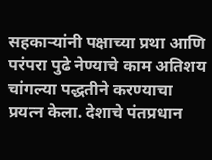सहकाऱ्यांनी पक्षाच्या प्रथा आणि परंपरा पुढे नेण्याचे काम अतिशय चांगल्या पद्धतीने करण्याचा प्रयत्न केला. देशाचे पंतप्रधान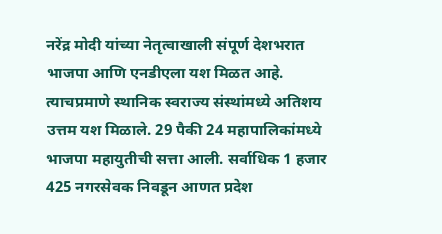नरेंद्र मोदी यांच्या नेतृत्वाखाली संपूर्ण देशभरात भाजपा आणि एनडीएला यश मिळत आहे. त्याचप्रमाणे स्थानिक स्वराज्य संस्थांमध्ये अतिशय उत्तम यश मिळाले. 29 पैकी 24 महापालिकांमध्ये भाजपा महायुतीची सत्ता आली. सर्वाधिक 1 हजार 425 नगरसेवक निवडून आणत प्रदेश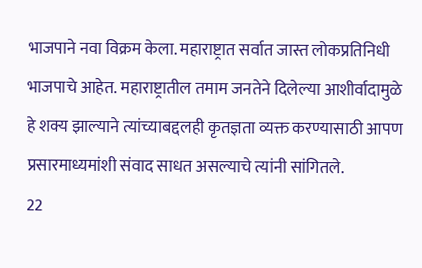भाजपाने नवा विक्रम केला. महाराष्ट्रात सर्वात जास्त लोकप्रतिनिधी भाजपाचे आहेत. महाराष्ट्रातील तमाम जनतेने दिलेल्या आशीर्वादामुळे हे शक्य झाल्याने त्यांच्याबद्दलही कृतज्ञता व्यक्त करण्यासाठी आपण प्रसारमाध्यमांशी संवाद साधत असल्याचे त्यांनी सांगितले.
22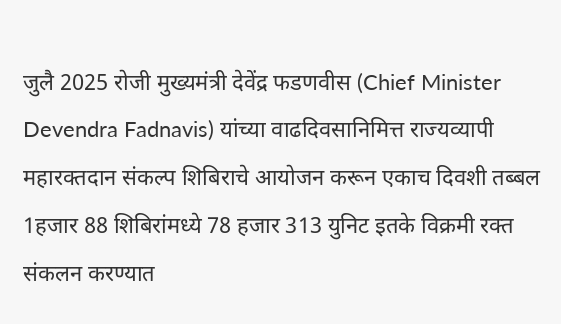जुलै 2025 रोजी मुख्यमंत्री देवेंद्र फडणवीस (Chief Minister Devendra Fadnavis) यांच्या वाढदिवसानिमित्त राज्यव्यापी महारक्तदान संकल्प शिबिराचे आयोजन करून एकाच दिवशी तब्बल 1हजार 88 शिबिरांमध्ये 78 हजार 313 युनिट इतके विक्रमी रक्त संकलन करण्यात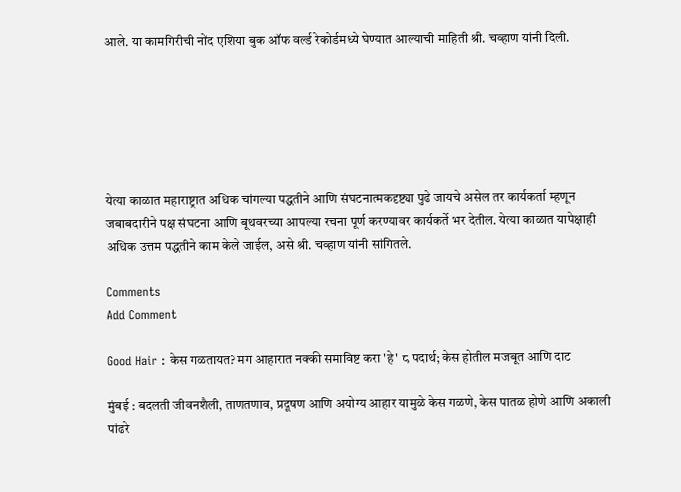आले. या कामगिरीची नोंद एशिया बुक ऑफ वर्ल्ड रेकोर्डमध्ये घेण्यात आल्याची माहिती श्री. चव्हाण यांनी दिली.






येत्या काळात महाराष्ट्रात अधिक चांगल्या पद्धतीने आणि संघटनात्मकदृष्ट्या पुढे जायचे असेल तर कार्यकर्ता म्हणून जबाबदारीने पक्ष संघटना आणि बूथवरच्या आपल्या रचना पूर्ण करण्यावर कार्यकर्ते भर देतील. येत्या काळात यापेक्षाही अधिक उत्तम पद्धतीने काम केले जाईल, असे श्री. चव्हाण यांनी सांगितले.

Comments
Add Comment

Good Hair : केस गळतायत? मग आहारात नक्की समाविष्ट करा 'हे' ८ पदार्थ; केस होतील मजबूत आणि दाट

मुंबई : बदलती जीवनशैली, ताणतणाव, प्रदूषण आणि अयोग्य आहार यामुळे केस गळणे, केस पातळ होणे आणि अकाली पांढरे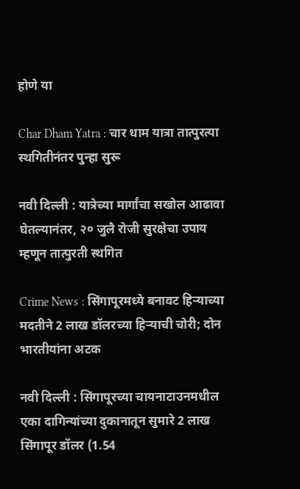होणे या

Char Dham Yatra : चार धाम यात्रा तात्पुरत्या स्थगितीनंतर पुन्हा सुरू

नवी दिल्ली : यात्रेच्या मार्गांचा सखोल आढावा घेतल्यानंतर, २० जुलै रोजी सुरक्षेचा उपाय म्हणून तात्पुरती स्थगित

Crime News : सिंगापूरमध्ये बनावट हिऱ्याच्या मदतीने 2 लाख डॉलरच्या हिऱ्याची चोरी; दोन भारतीयांना अटक

नवी दिल्ली : सिंगापूरच्या चायनाटाउनमधील एका दागिन्यांच्या दुकानातून सुमारे 2 लाख सिंगापूर डॉलर (1.54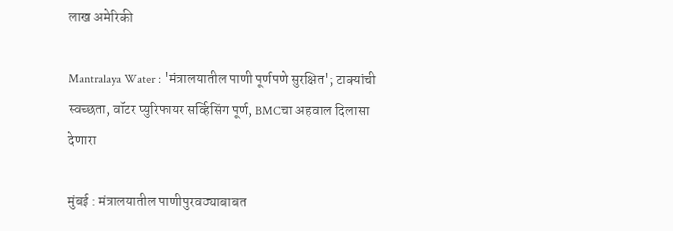लाख अमेरिकी

Mantralaya Water : 'मंत्रालयातील पाणी पूर्णपणे सुरक्षित'; टाक्यांची स्वच्छता, वॉटर प्युरिफायर सर्व्हिसिंग पूर्ण, BMCचा अहवाल दिलासा देणारा

मुंबई : मंत्रालयातील पाणीपुरवठ्याबाबत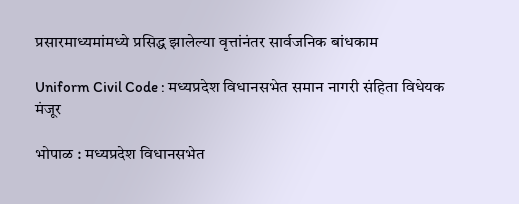प्रसारमाध्यमांमध्ये प्रसिद्ध झालेल्या वृत्तांनंतर सार्वजनिक बांधकाम

Uniform Civil Code : मध्यप्रदेश विधानसभेत समान नागरी संहिता विधेयक मंजूर

भोपाळ : मध्यप्रदेश विधानसभेत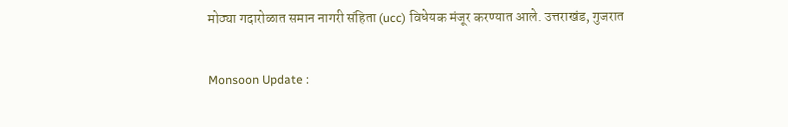मोठ्या गदारोळात समान नागरी संहिता (ucc) विधेयक मंजूर करण्यात आले. उत्तराखंड, गुजरात

Monsoon Update :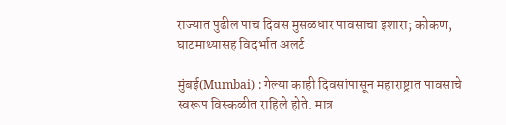राज्यात पुढील पाच दिवस मुसळधार पावसाचा इशारा; कोकण, घाटमाथ्यासह विदर्भात अलर्ट

मुंबई(Mumbai) : गेल्या काही दिवसांपासून महाराष्ट्रात पावसाचे स्वरूप विस्कळीत राहिले होते. मात्र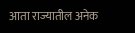आता राज्यातील अनेक